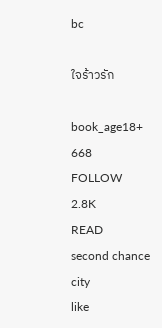bc

ใจร้าวรัก

book_age18+
668
FOLLOW
2.8K
READ
second chance
city
like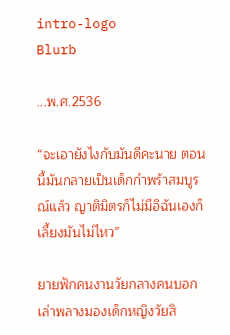intro-logo
Blurb

...พ.ศ.2536

“จะเอายังไงกับมันดีคะนาย ตอนนี้มันกลายเป็นเด็กกำพร้าสมบูรณ์แล้ว ญาติมิตรก็ไม่มีอิฉันเองก็เลี้ยงมันไม่ไหว”

ยายฟักคนงานวัยกลางคนบอกเล่าพลางมองเด็กหญิงวัยสิ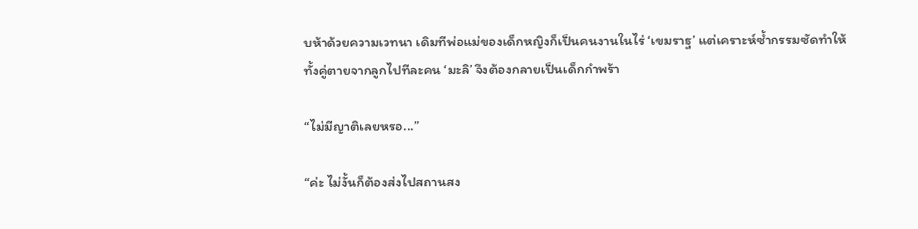บห้าด้วยความเวทนา เดิมทีพ่อแม่ของเด็กหญิงก็เป็นคนงานในไร่ ‘เขมราฐ’ แต่เคราะห์ซ้ำกรรมซัดทำให้ทั้งคู่ตายจากลูกไปทีละคน ‘มะลิ’ จึงต้องกลายเป็นเด็กกำพร้า

“ไม่มีญาติเลยหรอ...”

“ค่ะ ไม่งั้นก็ต้องส่งไปสถานสง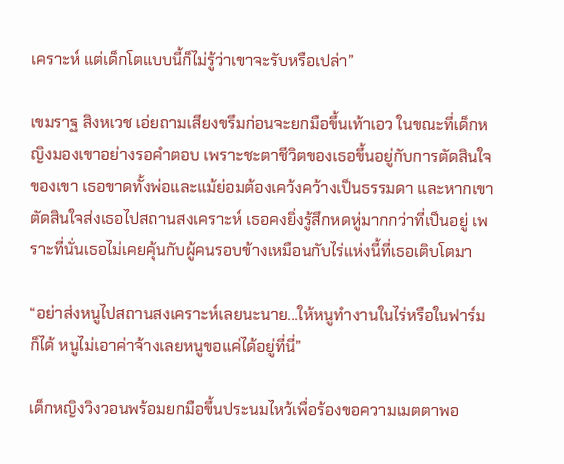เคราะห์ แต่เด็กโตแบบนี้ก็ไม่รู้ว่าเขาจะรับหรือเปล่า”

เขมราฐ สิงหเวช เอ่ยถามเสียงขรึมก่อนจะยกมือขึ้นเท้าเอว ในขณะที่เด็กหญิงมองเขาอย่างรอคำตอบ เพราะชะตาชีวิตของเธอขึ้นอยู่กับการตัดสินใจของเขา เธอขาดทั้งพ่อและแม้ย่อมต้องเคว้งคว้างเป็นธรรมดา และหากเขาตัดสินใจส่งเธอไปสถานสงเคราะห์ เธอคงยิ่งรู้สึกหดหู่มากกว่าที่เป็นอยู่ เพราะที่นั่นเธอไม่เคยคุ้นกับผู้คนรอบข้างเหมือนกับไร่แห่งนี้ที่เธอเติบโตมา

“อย่าส่งหนูไปสถานสงเคราะห์เลยนะนาย...ให้หนูทำงานในไร่หรือในฟาร์มก็ได้ หนูไม่เอาค่าจ้างเลยหนูขอแค่ได้อยู่ที่นี่”

เด็กหญิงวิงวอนพร้อมยกมือขึ้นประนมไหว้เพื่อร้องขอความเมตตาพอ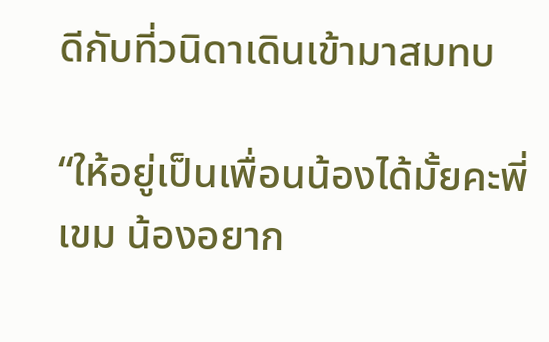ดีกับที่วนิดาเดินเข้ามาสมทบ

“ให้อยู่เป็นเพื่อนน้องได้มั้ยคะพี่เขม น้องอยาก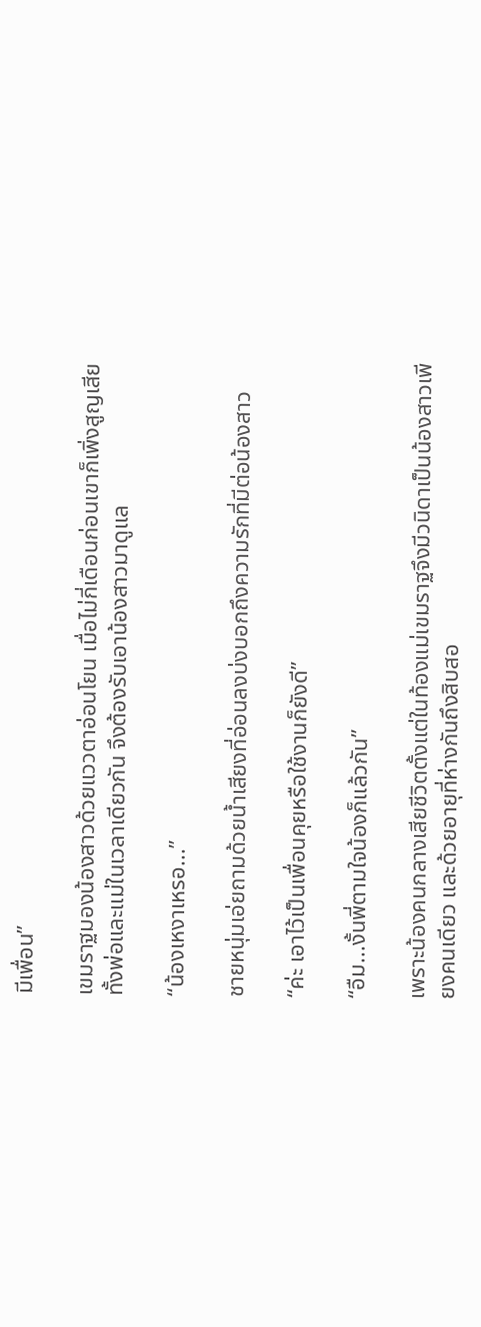มีเพื่อน”

เขมราฐมองน้องสาวด้วยแววตาอ่อนโยน เมื่อไม่กี่เดือนก่อนเขาก็เพิ่งสูญเสียทั้งพ่อและแม่ในเวลาเดียวกัน จึงต้องรับเอาน้องสาวมาดูแล

“น้องเหงาเหรอ...”

ชายหนุ่มเอ่ยถามด้วยน้ำเสียงที่อ่อนลงบ่งบอกถึงความรักที่มีต่อน้องสาว

“ค่ะ เอาไว้เป็นเพื่อนคุยหรือใช้งานก็ยังดี”

“อืม...งั้นพี่ตามใจน้องก็แล้วกัน”

เพราะน้องคนกลางเสียชีวิตตั้งแต่ในท้องแม่เขมราฐจึงมีวนิดาเป็นน้องสาวเพียงคนเดียว และด้วยอายุที่ห่างกันถึงสิบสอ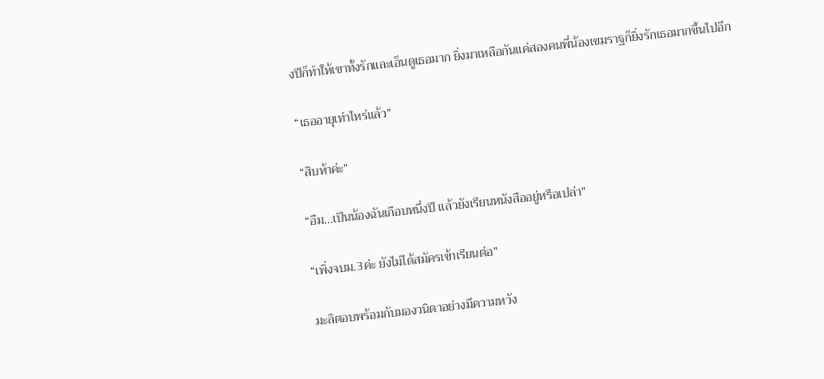งปีก็ทำให้เขาทั้งรักและเอ็นดูเธอมาก ยิ่งมาเหลือกันแค่สองคนพี่น้องเขมราฐก็ยิ่งรักเธอมากขึ้นไปอีก

“เธออายุเท่าไหร่แล้ว”

“สิบห้าค่ะ”

“อืม...เป็นน้องฉันเกือบหนึ่งปี แล้วยังเรียนหนังสืออยู่หรือเปล่า”

“เพิ่งจบม.3ค่ะ ยังไม่ได้สมัครเข้าเรียนต่อ”

มะลิตอบพร้อมกับมองวนิดาอย่างมีความหวัง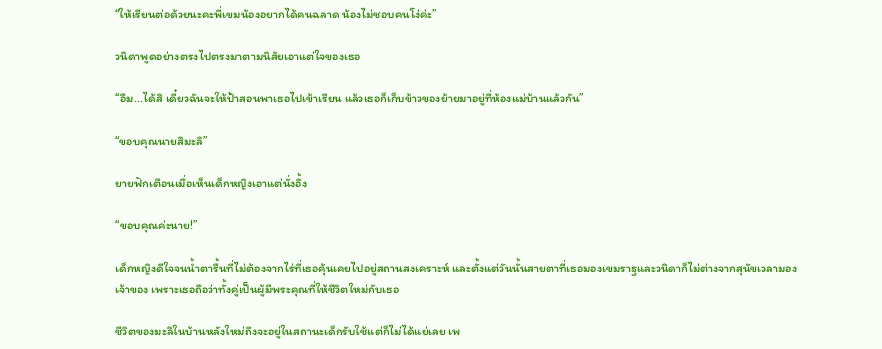“ให้เรียนต่อด้วยนะคะพี่เขมน้องอยากได้คนฉลาด น้องไม่ชอบคนโง่ค่ะ”

วนิดาพูดอย่างตรงไปตรงมาตามนิสัยเอาแต่ใจของเธอ

“อืม...ได้สิ เดี๋ยวฉันจะให้ป้าสอนพาเธอไปเข้าเรียน แล้วเธอก็เก็บข้าวของย้ายมาอยู่ที่ห้องแม่บ้านแล้วกัน”

“ขอบคุณนายสิมะลิ”

ยายฟักเตือนเมื่อเห็นเด็กหญิงเอาแต่นั่งอึ้ง

“ขอบคุณค่ะนาย!”

เด็กหญิงดีใจจนน้ำตารื้นที่ไม่ต้องจากไร่ที่เธอคุ้นเคยไปอยู่สถานสงเคราะห์ และตั้งแต่วันนั้นสายตาที่เธอมองเขมราฐและวนิดาก็ไม่ต่างจากสุนัขเวลามองเจ้าของ เพราะเธอถือว่าทั้งคู่เป็นผู้มีพระคุณที่ให้ชีวิตใหม่กับเธอ

ชีวิตของมะลิในบ้านหลังใหม่ถึงจะอยู่ในสถานะเด็กรับใช้แต่ก็ไม่ได้แย่เลย เพ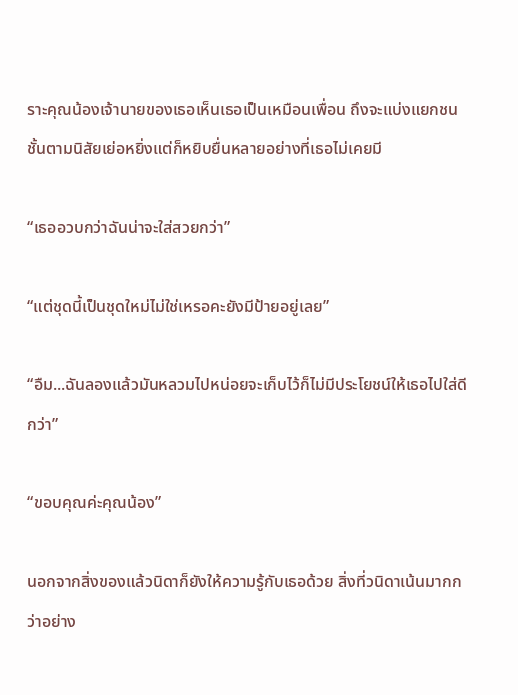ราะคุณน้องเจ้านายของเธอเห็นเธอเป็นเหมือนเพื่อน ถึงจะแบ่งแยกชนชั้นตามนิสัยเย่อหยิ่งแต่ก็หยิบยื่นหลายอย่างที่เธอไม่เคยมี

“เธออวบกว่าฉันน่าจะใส่สวยกว่า”

“แต่ชุดนี้เป็นชุดใหม่ไม่ใช่เหรอคะยังมีป้ายอยู่เลย”

“อืม...ฉันลองแล้วมันหลวมไปหน่อยจะเก็บไว้ก็ไม่มีประโยชน์ให้เธอไปใส่ดีกว่า”

“ขอบคุณค่ะคุณน้อง”

นอกจากสิ่งของแล้วนิดาก็ยังให้ความรู้กับเธอด้วย สิ่งที่วนิดาเน้นมากกว่าอย่าง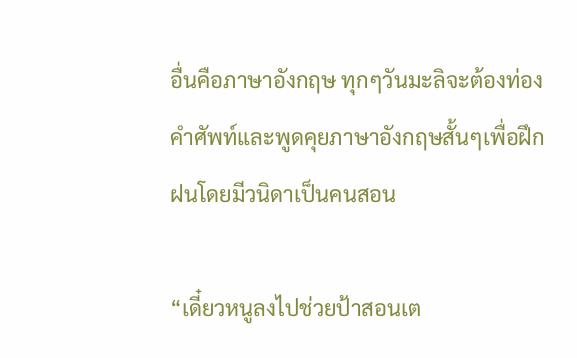อื่นคือภาษาอังกฤษ ทุกๆวันมะลิจะต้องท่องคำศัพท์และพูดคุยภาษาอังกฤษสั้นๆเพื่อฝึกฝนโดยมีวนิดาเป็นคนสอน

“เดี๋ยวหนูลงไปช่วยป้าสอนเต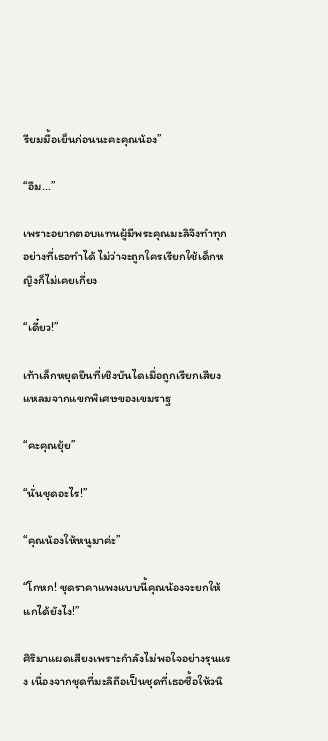รียมมื้อเย็นก่อนนะคะคุณน้อง”

“อืม...”

เพราะอยากตอบแทนผู้มีพระคุณมะลิจึงทำทุกอย่างที่เธอทำได้ ไม่ว่าจะถูกใครเรียกใช้เด็กหญิงก็ไม่เคยเกี่ยง

“เดี๋ยว!”

เท้าเล็กหยุดยืนที่เชิงบันไดเมื่อถูกเรียกเสียงแหลมจากแขกพิเศษของเขมราฐ

“คะคุณยุ้ย”

“นั่นชุดอะไร!”

“คุณน้องให้หนูมาค่ะ”

“โกหก! ชุดราคาแพงแบบนี้คุณน้องจะยกให้แกได้ยังไง!”

ศิริมาแผดเสียงเพราะกำลังไม่พอใจอย่างรุนแรง เนื่องจากชุดที่มะลิถือเป็นชุดที่เธอซื้อให้วนิ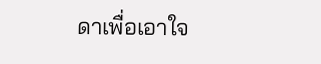ดาเพื่อเอาใจ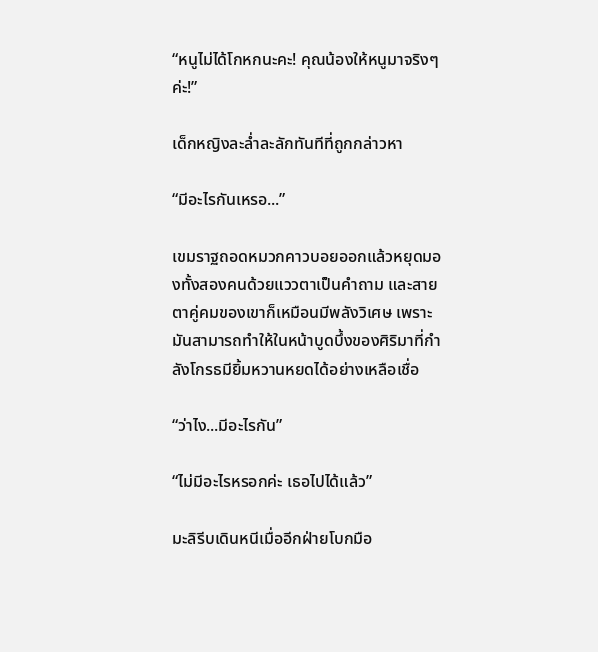“หนูไม่ได้โกหกนะคะ! คุณน้องให้หนูมาจริงๆค่ะ!”

เด็กหญิงละล่ำละลักทันทีที่ถูกกล่าวหา

“มีอะไรกันเหรอ...”

เขมราฐถอดหมวกคาวบอยออกแล้วหยุดมองทั้งสองคนด้วยแววตาเป็นคำถาม และสายตาคู่คมของเขาก็เหมือนมีพลังวิเศษ เพราะมันสามารถทำให้ในหน้าบูดบึ้งของศิริมาที่กำลังโกรธมียิ้มหวานหยดได้อย่างเหลือเชื่อ

“ว่าไง...มีอะไรกัน”

“ไม่มีอะไรหรอกค่ะ เธอไปได้แล้ว”

มะลิรีบเดินหนีเมื่ออีกฝ่ายโบกมือ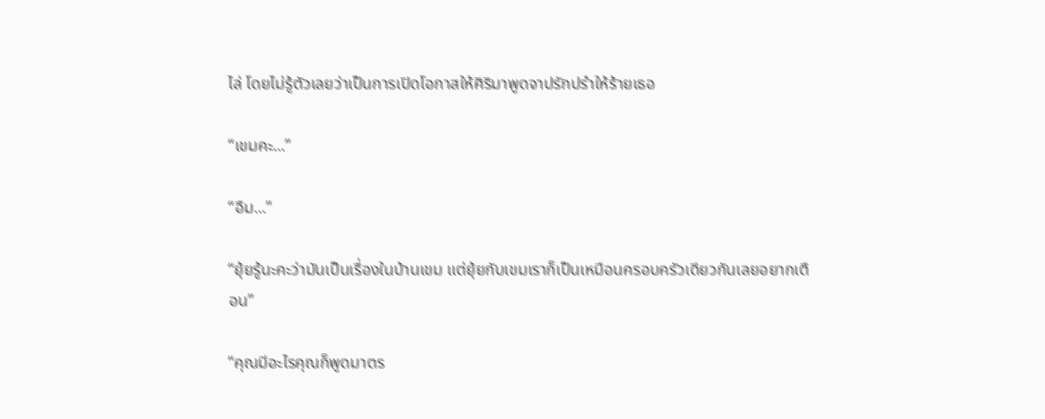ไล่ โดยไม่รู้ตัวเลยว่าเป็นการเปิดโอกาสให้ศิริมาพูดจาปรักปรำให้ร้ายเธอ

“เขมคะ...”

“อืม...”

“ยุ้ยรู้นะคะว่ามันเป็นเรื่องในบ้านเขม แต่ยุ้ยกับเขมเราก็เป็นเหมือนครอบครัวเดียวกันเลยอยากเตือน”

“คุณมีอะไรคุณก็พูดมาตร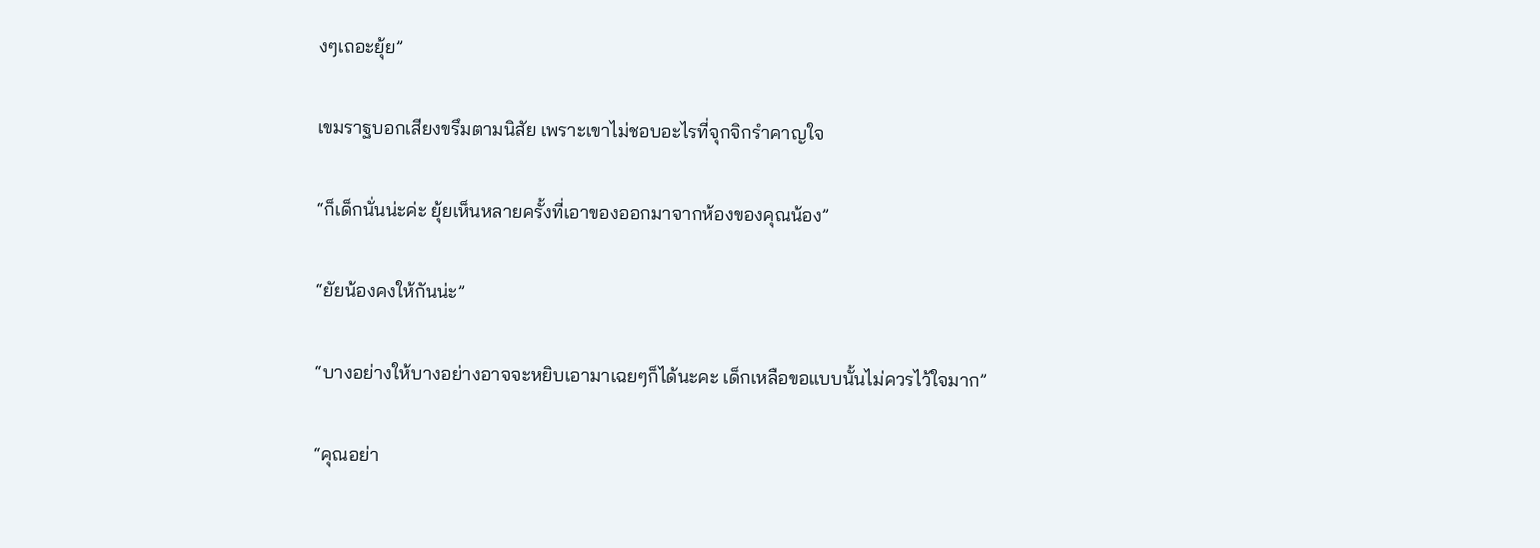งๆเถอะยุ้ย”

เขมราฐบอกเสียงขรึมตามนิสัย เพราะเขาไม่ชอบอะไรที่จุกจิกรำคาญใจ

“ก็เด็กนั่นน่ะค่ะ ยุ้ยเห็นหลายครั้งที่เอาของออกมาจากห้องของคุณน้อง”

“ยัยน้องคงให้กันน่ะ”

“บางอย่างให้บางอย่างอาจจะหยิบเอามาเฉยๆก็ได้นะคะ เด็กเหลือขอแบบนั้นไม่ควรไว้ใจมาก”

“คุณอย่า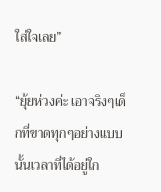ใส่ใจเลย”

“ยุ้ยห่วงค่ะ เอาจริงๆเด็กที่ขาดทุกๆอย่างแบบนั้นเวลาที่ได้อยู่ใก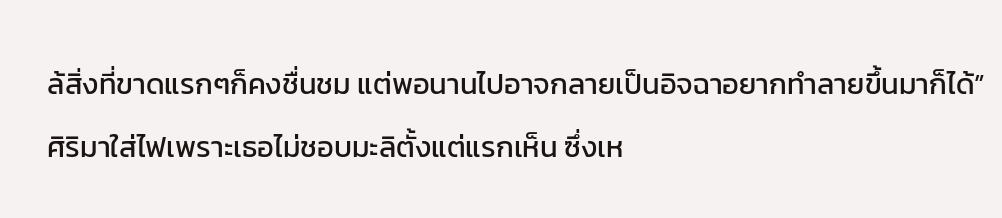ล้สิ่งที่ขาดแรกๆก็คงชื่นชม แต่พอนานไปอาจกลายเป็นอิจฉาอยากทำลายขึ้นมาก็ได้”

ศิริมาใส่ไฟเพราะเธอไม่ชอบมะลิตั้งแต่แรกเห็น ซึ่งเห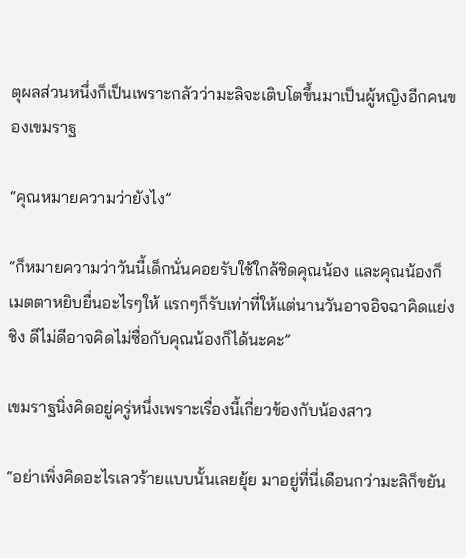ตุผลส่วนหนึ่งก็เป็นเพราะกลัวว่ามะลิจะเติบโตขึ้นมาเป็นผู้หญิงอีกคนของเขมราฐ

“คุณหมายความว่ายังไง”

“ก็หมายความว่าวันนี้เด็กนั่นคอยรับใช้ใกล้ชิดคุณน้อง และคุณน้องก็เมตตาหยิบยื่นอะไรๆให้ แรกๆก็รับเท่าที่ให้แต่นานวันอาจอิจฉาคิดแย่งชิง ดีไม่ดีอาจคิดไม่ซื่อกับคุณน้องก็ได้นะคะ”

เขมราฐนิ่งคิดอยู่ครู่หนึ่งเพราะเรื่องนี้เกี่ยวข้องกับน้องสาว

“อย่าเพิ่งคิดอะไรเลวร้ายแบบนั้นเลยยุ้ย มาอยู่ที่นี่เดือนกว่ามะลิก็ขยัน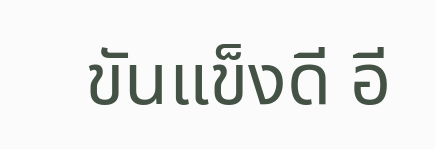ขันแข็งดี อี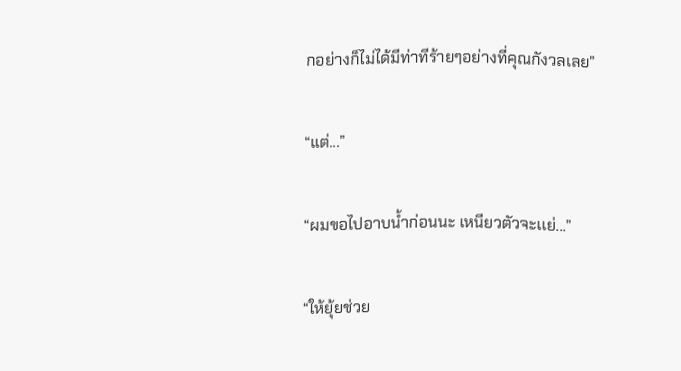กอย่างก็ไม่ได้มีท่าทีร้ายๆอย่างที่คุณกังวลเลย”

“แต่...”

“ผมขอไปอาบน้ำก่อนนะ เหนียวตัวจะเเย่...”

“ให้ยุ้ยช่วย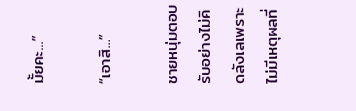มั้ยคะ...”

“เอาสิ...”

ชายหนุ่มตอบรับอย่างไม่คิดลังเลเพราะไม่มีเหตุผลที่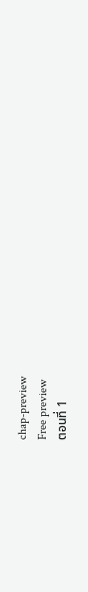chap-preview
Free preview
ตอนที่ 1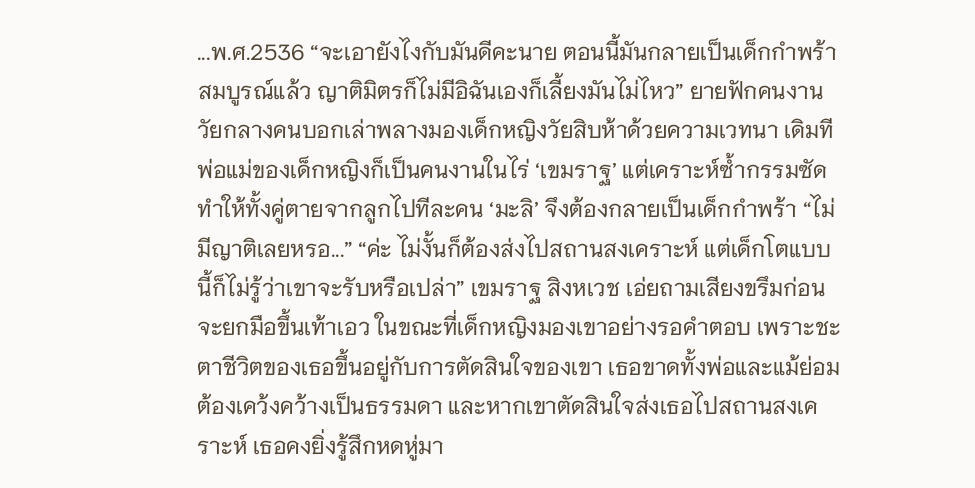...พ.ศ.2536 “จะเอายังไงกับมันดีคะนาย ตอนนี้มันกลายเป็นเด็กกำพร้าสมบูรณ์แล้ว ญาติมิตรก็ไม่มีอิฉันเองก็เลี้ยงมันไม่ไหว” ยายฟักคนงานวัยกลางคนบอกเล่าพลางมองเด็กหญิงวัยสิบห้าด้วยความเวทนา เดิมทีพ่อแม่ของเด็กหญิงก็เป็นคนงานในไร่ ‘เขมราฐ’ แต่เคราะห์ซ้ำกรรมซัดทำให้ทั้งคู่ตายจากลูกไปทีละคน ‘มะลิ’ จึงต้องกลายเป็นเด็กกำพร้า “ไม่มีญาติเลยหรอ...” “ค่ะ ไม่งั้นก็ต้องส่งไปสถานสงเคราะห์ แต่เด็กโตแบบนี้ก็ไม่รู้ว่าเขาจะรับหรือเปล่า” เขมราฐ สิงหเวช เอ่ยถามเสียงขรึมก่อนจะยกมือขึ้นเท้าเอว ในขณะที่เด็กหญิงมองเขาอย่างรอคำตอบ เพราะชะตาชีวิตของเธอขึ้นอยู่กับการตัดสินใจของเขา เธอขาดทั้งพ่อและแม้ย่อมต้องเคว้งคว้างเป็นธรรมดา และหากเขาตัดสินใจส่งเธอไปสถานสงเคราะห์ เธอคงยิ่งรู้สึกหดหู่มา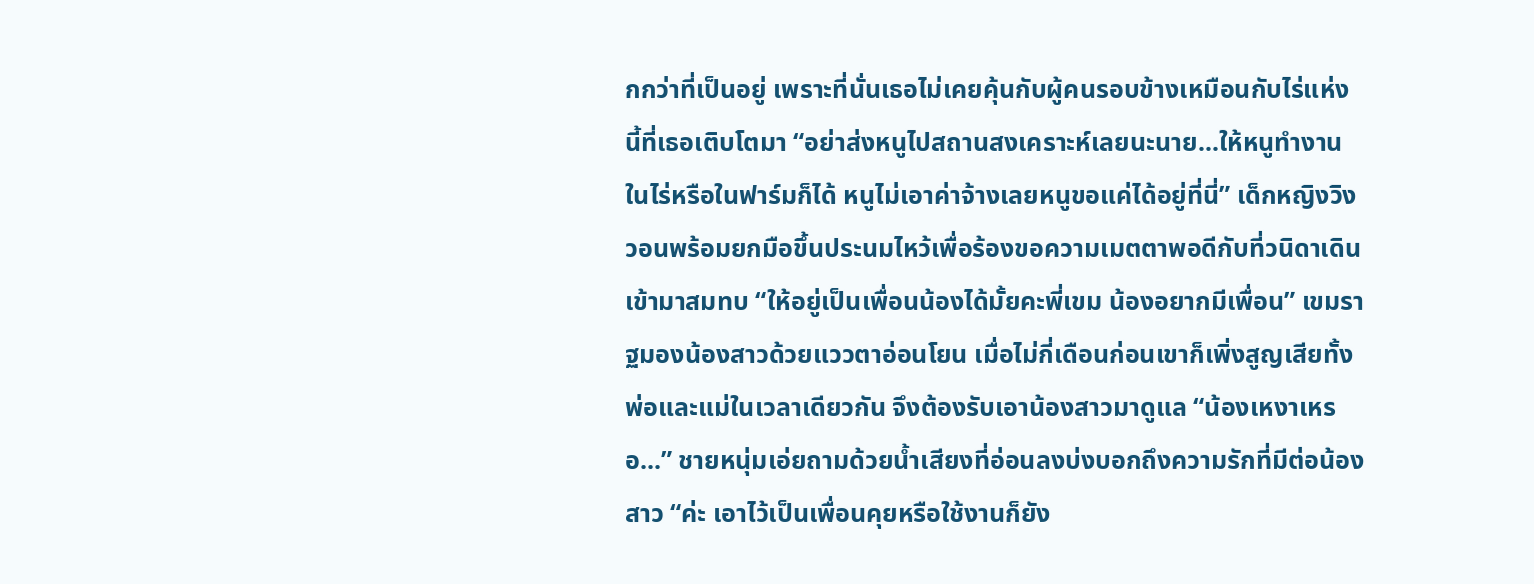กกว่าที่เป็นอยู่ เพราะที่นั่นเธอไม่เคยคุ้นกับผู้คนรอบข้างเหมือนกับไร่แห่งนี้ที่เธอเติบโตมา “อย่าส่งหนูไปสถานสงเคราะห์เลยนะนาย...ให้หนูทำงานในไร่หรือในฟาร์มก็ได้ หนูไม่เอาค่าจ้างเลยหนูขอแค่ได้อยู่ที่นี่” เด็กหญิงวิงวอนพร้อมยกมือขึ้นประนมไหว้เพื่อร้องขอความเมตตาพอดีกับที่วนิดาเดินเข้ามาสมทบ “ให้อยู่เป็นเพื่อนน้องได้มั้ยคะพี่เขม น้องอยากมีเพื่อน” เขมราฐมองน้องสาวด้วยแววตาอ่อนโยน เมื่อไม่กี่เดือนก่อนเขาก็เพิ่งสูญเสียทั้งพ่อและแม่ในเวลาเดียวกัน จึงต้องรับเอาน้องสาวมาดูแล “น้องเหงาเหรอ...” ชายหนุ่มเอ่ยถามด้วยน้ำเสียงที่อ่อนลงบ่งบอกถึงความรักที่มีต่อน้องสาว “ค่ะ เอาไว้เป็นเพื่อนคุยหรือใช้งานก็ยัง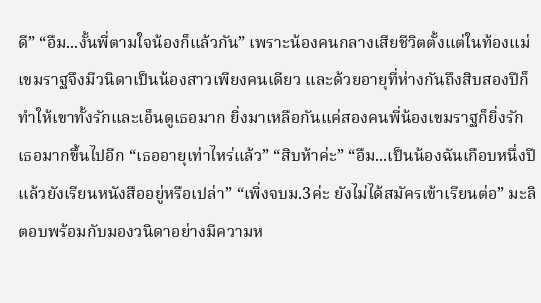ดี” “อืม...งั้นพี่ตามใจน้องก็แล้วกัน” เพราะน้องคนกลางเสียชีวิตตั้งแต่ในท้องแม่เขมราฐจึงมีวนิดาเป็นน้องสาวเพียงคนเดียว และด้วยอายุที่ห่างกันถึงสิบสองปีก็ทำให้เขาทั้งรักและเอ็นดูเธอมาก ยิ่งมาเหลือกันแค่สองคนพี่น้องเขมราฐก็ยิ่งรักเธอมากขึ้นไปอีก “เธออายุเท่าไหร่แล้ว” “สิบห้าค่ะ” “อืม...เป็นน้องฉันเกือบหนึ่งปี แล้วยังเรียนหนังสืออยู่หรือเปล่า” “เพิ่งจบม.3ค่ะ ยังไม่ได้สมัครเข้าเรียนต่อ” มะลิตอบพร้อมกับมองวนิดาอย่างมีความห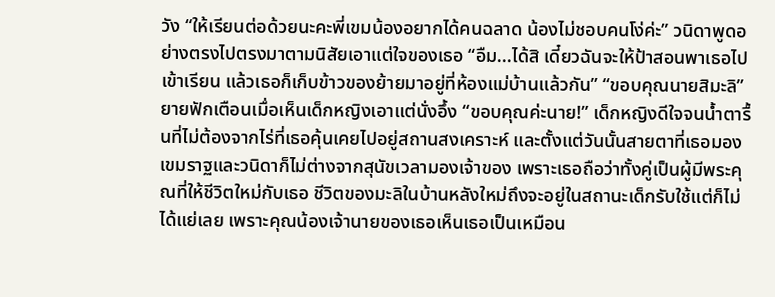วัง “ให้เรียนต่อด้วยนะคะพี่เขมน้องอยากได้คนฉลาด น้องไม่ชอบคนโง่ค่ะ” วนิดาพูดอย่างตรงไปตรงมาตามนิสัยเอาแต่ใจของเธอ “อืม...ได้สิ เดี๋ยวฉันจะให้ป้าสอนพาเธอไปเข้าเรียน แล้วเธอก็เก็บข้าวของย้ายมาอยู่ที่ห้องแม่บ้านแล้วกัน” “ขอบคุณนายสิมะลิ” ยายฟักเตือนเมื่อเห็นเด็กหญิงเอาแต่นั่งอึ้ง “ขอบคุณค่ะนาย!” เด็กหญิงดีใจจนน้ำตารื้นที่ไม่ต้องจากไร่ที่เธอคุ้นเคยไปอยู่สถานสงเคราะห์ และตั้งแต่วันนั้นสายตาที่เธอมองเขมราฐและวนิดาก็ไม่ต่างจากสุนัขเวลามองเจ้าของ เพราะเธอถือว่าทั้งคู่เป็นผู้มีพระคุณที่ให้ชีวิตใหม่กับเธอ ชีวิตของมะลิในบ้านหลังใหม่ถึงจะอยู่ในสถานะเด็กรับใช้แต่ก็ไม่ได้แย่เลย เพราะคุณน้องเจ้านายของเธอเห็นเธอเป็นเหมือน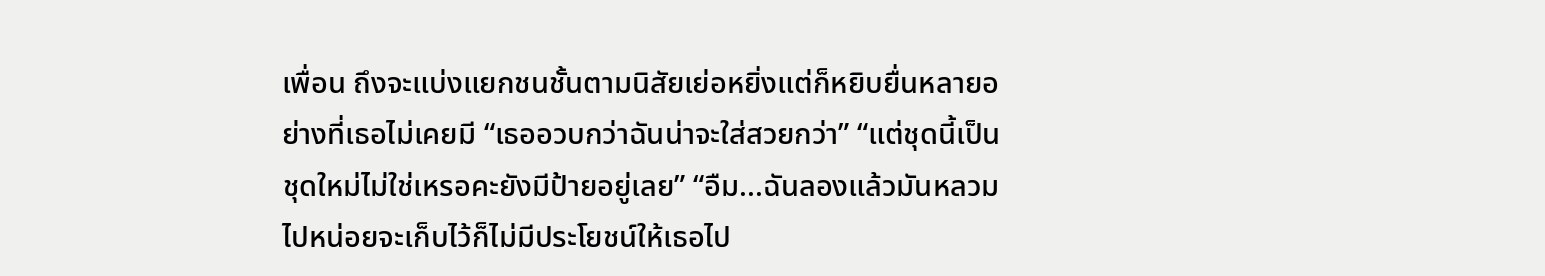เพื่อน ถึงจะแบ่งแยกชนชั้นตามนิสัยเย่อหยิ่งแต่ก็หยิบยื่นหลายอย่างที่เธอไม่เคยมี “เธออวบกว่าฉันน่าจะใส่สวยกว่า” “แต่ชุดนี้เป็นชุดใหม่ไม่ใช่เหรอคะยังมีป้ายอยู่เลย” “อืม...ฉันลองแล้วมันหลวมไปหน่อยจะเก็บไว้ก็ไม่มีประโยชน์ให้เธอไป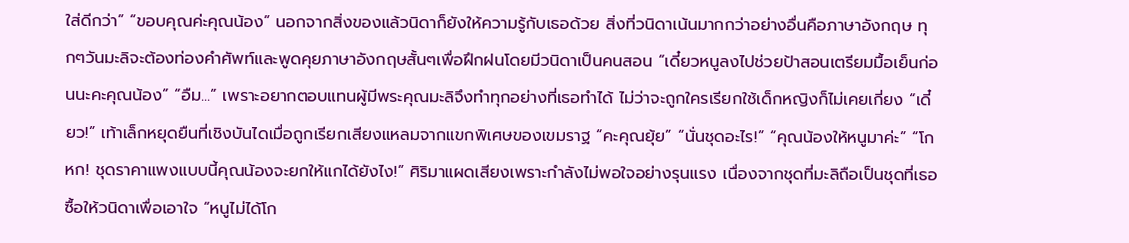ใส่ดีกว่า” “ขอบคุณค่ะคุณน้อง” นอกจากสิ่งของแล้วนิดาก็ยังให้ความรู้กับเธอด้วย สิ่งที่วนิดาเน้นมากกว่าอย่างอื่นคือภาษาอังกฤษ ทุกๆวันมะลิจะต้องท่องคำศัพท์และพูดคุยภาษาอังกฤษสั้นๆเพื่อฝึกฝนโดยมีวนิดาเป็นคนสอน “เดี๋ยวหนูลงไปช่วยป้าสอนเตรียมมื้อเย็นก่อนนะคะคุณน้อง” “อืม...” เพราะอยากตอบแทนผู้มีพระคุณมะลิจึงทำทุกอย่างที่เธอทำได้ ไม่ว่าจะถูกใครเรียกใช้เด็กหญิงก็ไม่เคยเกี่ยง “เดี๋ยว!” เท้าเล็กหยุดยืนที่เชิงบันไดเมื่อถูกเรียกเสียงแหลมจากแขกพิเศษของเขมราฐ “คะคุณยุ้ย” “นั่นชุดอะไร!” “คุณน้องให้หนูมาค่ะ” “โกหก! ชุดราคาแพงแบบนี้คุณน้องจะยกให้แกได้ยังไง!” ศิริมาแผดเสียงเพราะกำลังไม่พอใจอย่างรุนแรง เนื่องจากชุดที่มะลิถือเป็นชุดที่เธอซื้อให้วนิดาเพื่อเอาใจ “หนูไม่ได้โก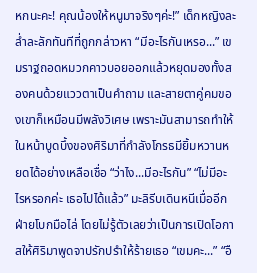หกนะคะ! คุณน้องให้หนูมาจริงๆค่ะ!” เด็กหญิงละล่ำละลักทันทีที่ถูกกล่าวหา “มีอะไรกันเหรอ...” เขมราฐถอดหมวกคาวบอยออกแล้วหยุดมองทั้งสองคนด้วยแววตาเป็นคำถาม และสายตาคู่คมของเขาก็เหมือนมีพลังวิเศษ เพราะมันสามารถทำให้ในหน้าบูดบึ้งของศิริมาที่กำลังโกรธมียิ้มหวานหยดได้อย่างเหลือเชื่อ “ว่าไง...มีอะไรกัน” “ไม่มีอะไรหรอกค่ะ เธอไปได้แล้ว” มะลิรีบเดินหนีเมื่ออีกฝ่ายโบกมือไล่ โดยไม่รู้ตัวเลยว่าเป็นการเปิดโอกาสให้ศิริมาพูดจาปรักปรำให้ร้ายเธอ “เขมคะ...” “อื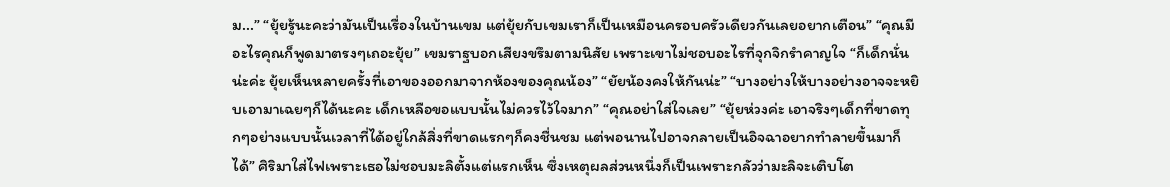ม...” “ยุ้ยรู้นะคะว่ามันเป็นเรื่องในบ้านเขม แต่ยุ้ยกับเขมเราก็เป็นเหมือนครอบครัวเดียวกันเลยอยากเตือน” “คุณมีอะไรคุณก็พูดมาตรงๆเถอะยุ้ย” เขมราฐบอกเสียงขรึมตามนิสัย เพราะเขาไม่ชอบอะไรที่จุกจิกรำคาญใจ “ก็เด็กนั่นน่ะค่ะ ยุ้ยเห็นหลายครั้งที่เอาของออกมาจากห้องของคุณน้อง” “ยัยน้องคงให้กันน่ะ” “บางอย่างให้บางอย่างอาจจะหยิบเอามาเฉยๆก็ได้นะคะ เด็กเหลือขอแบบนั้นไม่ควรไว้ใจมาก” “คุณอย่าใส่ใจเลย” “ยุ้ยห่วงค่ะ เอาจริงๆเด็กที่ขาดทุกๆอย่างแบบนั้นเวลาที่ได้อยู่ใกล้สิ่งที่ขาดแรกๆก็คงชื่นชม แต่พอนานไปอาจกลายเป็นอิจฉาอยากทำลายขึ้นมาก็ได้” ศิริมาใส่ไฟเพราะเธอไม่ชอบมะลิตั้งแต่แรกเห็น ซึ่งเหตุผลส่วนหนึ่งก็เป็นเพราะกลัวว่ามะลิจะเติบโต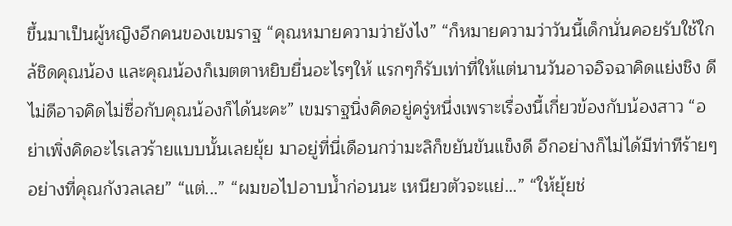ขึ้นมาเป็นผู้หญิงอีกคนของเขมราฐ “คุณหมายความว่ายังไง” “ก็หมายความว่าวันนี้เด็กนั่นคอยรับใช้ใกล้ชิดคุณน้อง และคุณน้องก็เมตตาหยิบยื่นอะไรๆให้ แรกๆก็รับเท่าที่ให้แต่นานวันอาจอิจฉาคิดแย่งชิง ดีไม่ดีอาจคิดไม่ซื่อกับคุณน้องก็ได้นะคะ” เขมราฐนิ่งคิดอยู่ครู่หนึ่งเพราะเรื่องนี้เกี่ยวข้องกับน้องสาว “อย่าเพิ่งคิดอะไรเลวร้ายแบบนั้นเลยยุ้ย มาอยู่ที่นี่เดือนกว่ามะลิก็ขยันขันแข็งดี อีกอย่างก็ไม่ได้มีท่าทีร้ายๆอย่างที่คุณกังวลเลย” “แต่...” “ผมขอไปอาบน้ำก่อนนะ เหนียวตัวจะเเย่...” “ให้ยุ้ยช่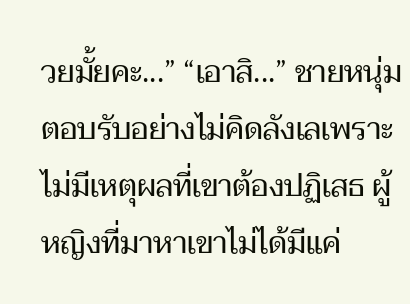วยมั้ยคะ...” “เอาสิ...” ชายหนุ่มตอบรับอย่างไม่คิดลังเลเพราะไม่มีเหตุผลที่เขาต้องปฏิเสธ ผู้หญิงที่มาหาเขาไม่ได้มีแค่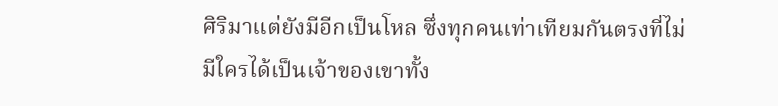ศิริมาแต่ยังมีอีกเป็นโหล ซึ่งทุกคนเท่าเทียมกันตรงที่ไม่มีใครได้เป็นเจ้าของเขาทั้ง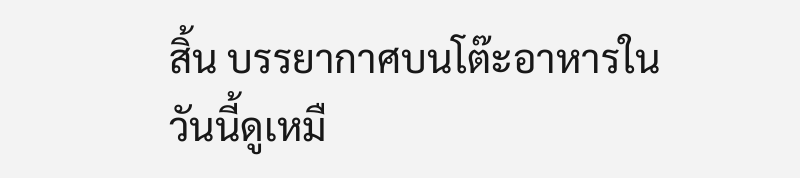สิ้น บรรยากาศบนโต๊ะอาหารในวันนี้ดูเหมื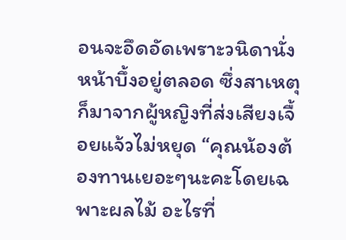อนจะอึดอัดเพราะวนิดานั่งหน้าบึ้งอยู่ตลอด ซึ่งสาเหตุก็มาจากผู้หญิงที่ส่งเสียงเจื้อยแจ้วไม่หยุด “คุณน้องต้องทานเยอะๆนะคะโดยเฉพาะผลไม้ อะไรที่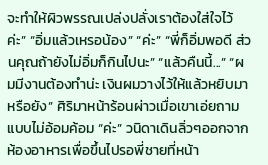จะทำให้ผิวพรรณเปล่งปลั่งเราต้องใส่ใจไว้ค่ะ” “อิ่มแล้วเหรอน้อง” “ค่ะ” “พี่ก็อิ่มพอดี ส่วนคุณถ้ายังไม่อิ่มก็กินไปนะ” “แล้วคืนนี้...” “ผมมีงานต้องทำน่ะ เงินผมวางไว้ให้แล้วหยิบมาหรือยัง” ศิริมาหน้าร้อนผ่าวเมื่อเขาเอ่ยถามแบบไม่อ้อมค้อม “ค่ะ” วนิดาเดินลิ่วๆออกจากห้องอาหารเพื่อขึ้นไปรอพี่ชายที่หน้า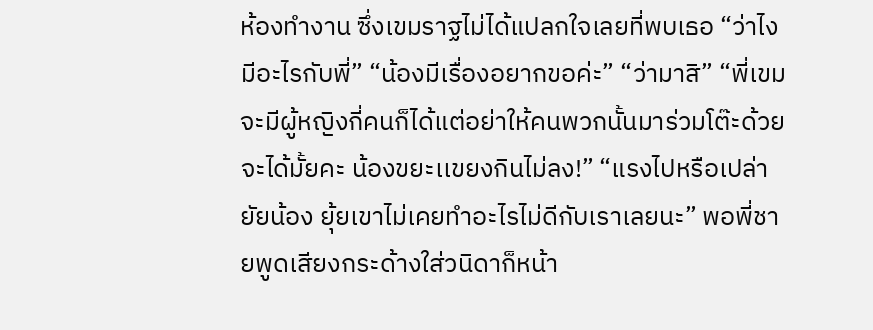ห้องทำงาน ซึ่งเขมราฐไม่ได้แปลกใจเลยที่พบเธอ “ว่าไง มีอะไรกับพี่” “น้องมีเรื่องอยากขอค่ะ” “ว่ามาสิ” “พี่เขมจะมีผู้หญิงกี่คนก็ได้แต่อย่าให้คนพวกนั้นมาร่วมโต๊ะด้วยจะได้มั้ยคะ น้องขยะเเขยงกินไม่ลง!” “แรงไปหรือเปล่ายัยน้อง ยุ้ยเขาไม่เคยทำอะไรไม่ดีกับเราเลยนะ” พอพี่ชายพูดเสียงกระด้างใส่วนิดาก็หน้า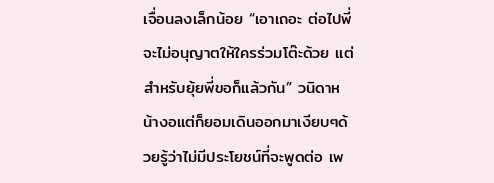เจื่อนลงเล็กน้อย “เอาเถอะ ต่อไปพี่จะไม่อนุญาตให้ใครร่วมโต๊ะด้วย แต่สำหรับยุ้ยพี่ขอก็แล้วกัน” วนิดาหน้างอแต่ก็ยอมเดินออกมาเงียบๆด้วยรู้ว่าไม่มีประโยชน์ที่จะพูดต่อ เพ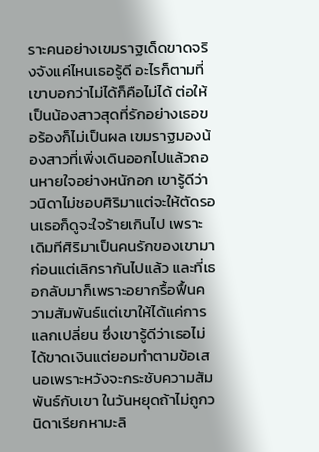ราะคนอย่างเขมราฐเด็ดขาดจริงจังแค่ไหนเธอรู้ดี อะไรก็ตามที่เขาบอกว่าไม่ได้ก็คือไม่ได้ ต่อให้เป็นน้องสาวสุดที่รักอย่างเธอขอร้องก็ไม่เป็นผล เขมราฐมองน้องสาวที่เพิ่งเดินออกไปแล้วถอนหายใจอย่างหนักอก เขารู้ดีว่าวนิดาไม่ชอบศิริมาแต่จะให้ตัดรอนเธอก็ดูจะใจร้ายเกินไป เพราะเดิมทีศิริมาเป็นคนรักของเขามาก่อนแต่เลิกรากันไปแล้ว และที่เธอกลับมาก็เพราะอยากรื้อฟื้นความสัมพันธ์แต่เขาให้ได้แค่การแลกเปลี่ยน ซึ่งเขารู้ดีว่าเธอไม่ได้ขาดเงินแต่ยอมทำตามข้อเสนอเพราะหวังจะกระชับความสัมพันธ์กับเขา ในวันหยุดถ้าไม่ถูกวนิดาเรียกหามะลิ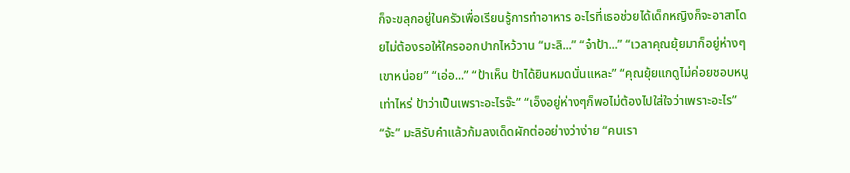ก็จะขลุกอยู่ในครัวเพื่อเรียนรู้การทำอาหาร อะไรที่เธอช่วยได้เด็กหญิงก็จะอาสาโดยไม่ต้องรอให้ใครออกปากไหว้วาน “มะลิ...” “จ๋าป้า...” “เวลาคุณยุ้ยมาก็อยู่ห่างๆเขาหน่อย” “เอ่อ...” “ป้าเห็น ป้าได้ยินหมดนั่นแหละ” “คุณยุ้ยแกดูไม่ค่อยชอบหนูเท่าไหร่ ป้าว่าเป็นเพราะอะไรจ๊ะ” “เอ็งอยู่ห่างๆก็พอไม่ต้องไปใส่ใจว่าเพราะอะไร” “จ้ะ” มะลิรับคำแล้วก้มลงเด็ดผักต่ออย่างว่าง่าย “คนเรา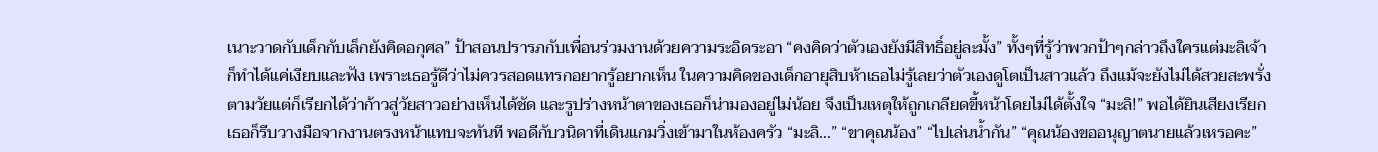เนาะวาดกับเด็กกับเล็กยังคิดอกุศล” ป้าสอนปรารภกับเพื่อนร่วมงานด้วยความระอิดระอา “คงคิดว่าตัวเองยังมีสิทธิ์อยู่ละมั้ง” ทั้งๆที่รู้ว่าพวกป้าๆกล่าวถึงใครแต่มะลิเจ้าก็ทำได้แค่เงียบและฟัง เพราะเธอรู้ดีว่าไม่ควรสอดแทรกอยากรู้อยากเห็น ในความคิดของเด็กอายุสิบห้าเธอไม่รู้เลยว่าตัวเองดูโตเป็นสาวแล้ว ถึงแม้จะยังไม่ได้สวยสะพรั่งตามวัยแต่ก็เรียกได้ว่าก้าวสู่วัยสาวอย่างเห็นได้ชัด และรูปร่างหน้าตาของเธอก็น่ามองอยู่ไม่น้อย จึงเป็นเหตุให้ถูกเกลียดขี้หน้าโดยไม่ได้ตั้งใจ “มะลิ!” พอได้ยินเสียงเรียกเธอก็รีบวางมือจากงานตรงหน้าแทบจะทันที พอดีกับวนิดาที่เดินแกมวิ่งเข้ามาในห้องครัว “มะลิ...” “ขาคุณน้อง” “ไปเล่นน้ำกัน” “คุณน้องขออนุญาตนายแล้วเหรอคะ”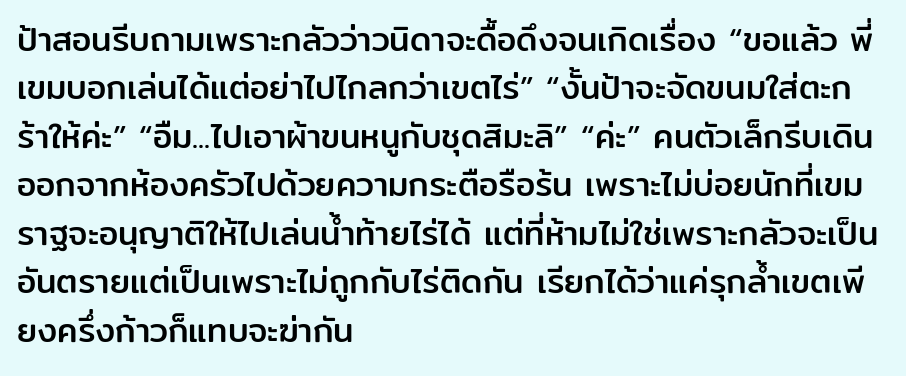ป้าสอนรีบถามเพราะกลัวว่าวนิดาจะดื้อดึงจนเกิดเรื่อง “ขอแล้ว พี่เขมบอกเล่นได้แต่อย่าไปไกลกว่าเขตไร่” “งั้นป้าจะจัดขนมใส่ตะกร้าให้ค่ะ” “อืม...ไปเอาผ้าขนหนูกับชุดสิมะลิ” “ค่ะ” คนตัวเล็กรีบเดินออกจากห้องครัวไปด้วยความกระตือรือร้น เพราะไม่บ่อยนักที่เขมราฐจะอนุญาติให้ไปเล่นน้ำท้ายไร่ได้ แต่ที่ห้ามไม่ใช่เพราะกลัวจะเป็นอันตรายแต่เป็นเพราะไม่ถูกกับไร่ติดกัน เรียกได้ว่าแค่รุกล้ำเขตเพียงครึ่งก้าวก็แทบจะฆ่ากัน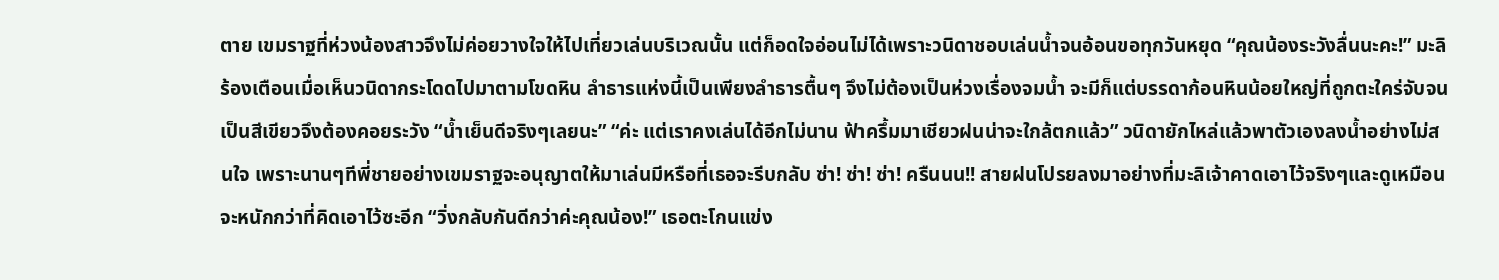ตาย เขมราฐที่ห่วงน้องสาวจึงไม่ค่อยวางใจให้ไปเที่ยวเล่นบริเวณนั้น แต่ก็อดใจอ่อนไม่ได้เพราะวนิดาชอบเล่นน้ำจนอ้อนขอทุกวันหยุด “คุณน้องระวังลื่นนะคะ!” มะลิร้องเตือนเมื่อเห็นวนิดากระโดดไปมาตามโขดหิน ลำธารแห่งนี้เป็นเพียงลำธารตื้นๆ จึงไม่ต้องเป็นห่วงเรื่องจมน้ำ จะมีก็แต่บรรดาก้อนหินน้อยใหญ่ที่ถูกตะใคร่จับจนเป็นสีเขียวจึงต้องคอยระวัง “น้ำเย็นดีจริงๆเลยนะ” “ค่ะ แต่เราคงเล่นได้อีกไม่นาน ฟ้าครึ้มมาเชียวฝนน่าจะใกล้ตกแล้ว” วนิดายักไหล่แล้วพาตัวเองลงน้ำอย่างไม่สนใจ เพราะนานๆทีพี่ชายอย่างเขมราฐจะอนุญาตให้มาเล่นมีหรือที่เธอจะรีบกลับ ซ่า! ซ่า! ซ่า! ครืนนน!! สายฝนโปรยลงมาอย่างที่มะลิเจ้าคาดเอาไว้จริงๆและดูเหมือนจะหนักกว่าที่คิดเอาไว้ซะอีก “วิ่งกลับกันดีกว่าค่ะคุณน้อง!” เธอตะโกนแข่ง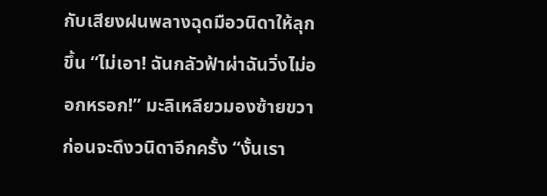กับเสียงฝนพลางฉุดมือวนิดาให้ลุกขึ้น “ไม่เอา! ฉันกลัวฟ้าผ่าฉันวิ่งไม่ออกหรอก!” มะลิเหลียวมองซ้ายขวาก่อนจะดึงวนิดาอีกครั้ง “งั้นเรา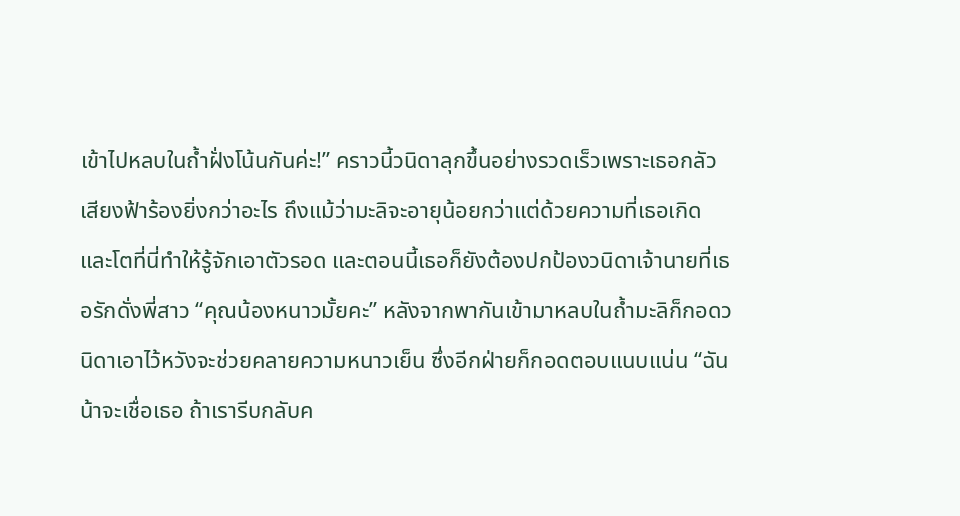เข้าไปหลบในถ้ำฝั่งโน้นกันค่ะ!” คราวนี้วนิดาลุกขึ้นอย่างรวดเร็วเพราะเธอกลัวเสียงฟ้าร้องยิ่งกว่าอะไร ถึงแม้ว่ามะลิจะอายุน้อยกว่าแต่ด้วยความที่เธอเกิดและโตที่นี่ทำให้รู้จักเอาตัวรอด และตอนนี้เธอก็ยังต้องปกป้องวนิดาเจ้านายที่เธอรักดั่งพี่สาว “คุณน้องหนาวมั้ยคะ” หลังจากพากันเข้ามาหลบในถ้ำมะลิก็กอดวนิดาเอาไว้หวังจะช่วยคลายความหนาวเย็น ซึ่งอีกฝ่ายก็กอดตอบแนบแน่น “ฉันน้าจะเชื่อเธอ ถ้าเรารีบกลับค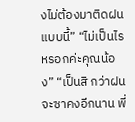งไม่ต้องมาติดฝนแบบนี้” “ไม่เป็นไรหรอกค่ะคุณน้อง” “เป็นสิ กว่าฝนจะซาคงอีกนาน พี่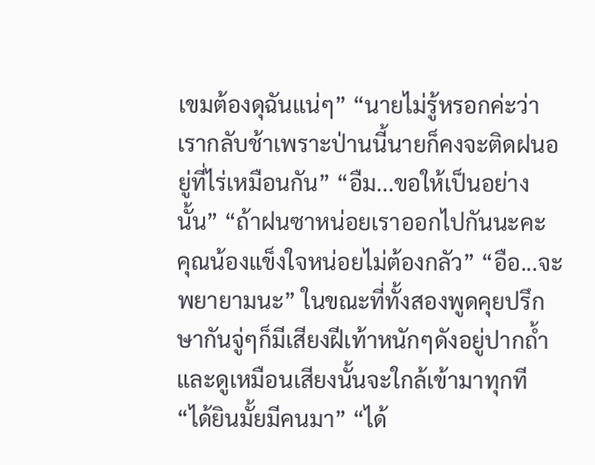เขมต้องดุฉันแน่ๆ” “นายไม่รู้หรอกค่ะว่าเรากลับช้าเพราะป่านนี้นายก็คงจะติดฝนอยู่ที่ไร่เหมือนกัน” “อืม...ขอให้เป็นอย่างนั้น” “ถ้าฝนซาหน่อยเราออกไปกันนะคะ คุณน้องแข็งใจหน่อยไม่ต้องกลัว” “อือ...จะพยายามนะ” ในขณะที่ทั้งสองพูดคุยปรึกษากันจู่ๆก็มีเสียงฝีเท้าหนักๆดังอยู่ปากถ้ำ และดูเหมือนเสียงนั้นจะใกล้เข้ามาทุกที “ได้ยินมั้ยมีคนมา” “ได้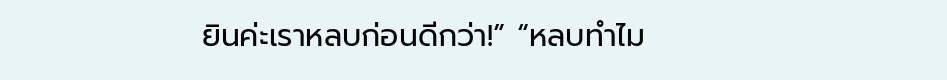ยินค่ะเราหลบก่อนดีกว่า!” “หลบทำไม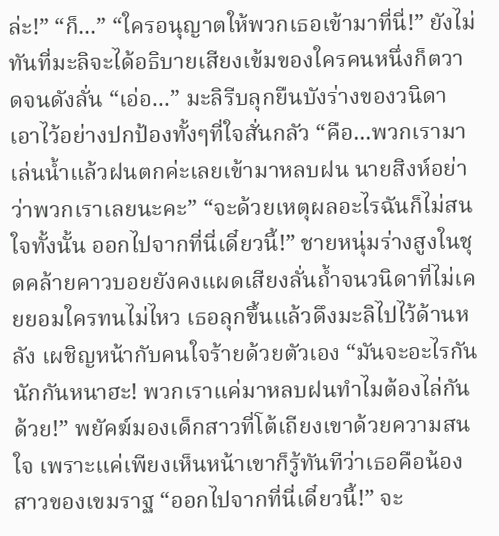ล่ะ!” “ก็...” “ใครอนุญาตให้พวกเธอเข้ามาที่นี่!” ยังไม่ทันที่มะลิจะได้อธิบายเสียงเข้มของใครคนหนึ่งก็ตวาดจนดังลั่น “เอ่อ...” มะลิรีบลุกยืนบังร่างของวนิดาเอาไว้อย่างปกป้องทั้งๆที่ใจสั่นกลัว “คือ...พวกเรามาเล่นน้ำแล้วฝนตกค่ะเลยเข้ามาหลบฝน นายสิงห์อย่าว่าพวกเราเลยนะคะ” “จะด้วยเหตุผลอะไรฉันก็ไม่สนใจทั้งนั้น ออกไปจากที่นี่เดี๋ยวนี้!” ชายหนุ่มร่างสูงในชุดคล้ายคาวบอยยังคงแผดเสียงลั่นถ้ำจนวนิดาที่ไม่เคยยอมใครทนไม่ไหว เธอลุกขึ้นแล้วดึงมะลิไปไว้ด้านหลัง เผชิญหน้ากับคนใจร้ายด้วยตัวเอง “มันจะอะไรกันนักกันหนาฮะ! พวกเราแค่มาหลบฝนทำไมต้องไล่กันด้วย!” พยัคฆ์มองเด็กสาวที่โต้เถียงเขาด้วยความสนใจ เพราะแค่เพียงเห็นหน้าเขาก็รู้ทันทีว่าเธอคือน้องสาวของเขมราฐ “ออกไปจากที่นี่เดี๋ยวนี้!” จะ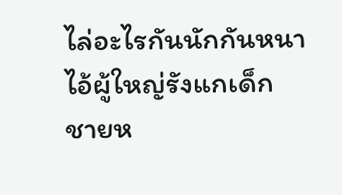ไล่อะไรกันนักกันหนาไอ้ผู้ใหญ่รังแกเด็ก ชายห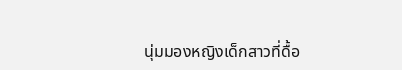นุ่มมองหญิงเด็กสาวที่ดื้อ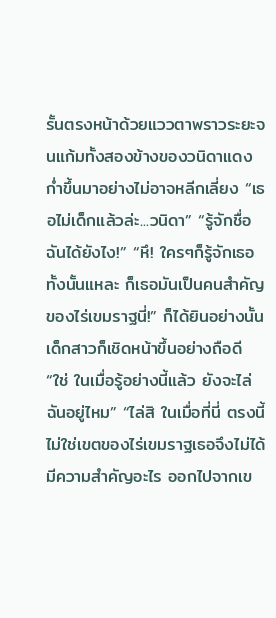รั้นตรงหน้าด้วยแววตาพราวระยะจนแก้มทั้งสองข้างของวนิดาแดงก่ำขึ้นมาอย่างไม่อาจหลีกเลี่ยง “เธอไม่เด็กแล้วล่ะ...วนิดา” “รู้จักชื่อฉันได้ยังไง!” “หึ! ใครๆก็รู้จักเธอทั้งนั้นแหละ ก็เธอมันเป็นคนสำคัญของไร่เขมราฐนี่!” ก็ได้ยินอย่างนั้นเด็กสาวก็เชิดหน้าขึ้นอย่างถือดี “ใช่ ในเมื่อรู้อย่างนี้แล้ว ยังจะไล่ฉันอยู่ไหม” “ไล่สิ ในเมื่อที่นี่ ตรงนี้ ไม่ใช่เขตของไร่เขมราฐเธอจึงไม่ได้มีความสำคัญอะไร ออกไปจากเข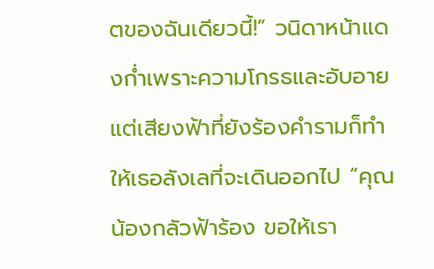ตของฉันเดียวนี้!” วนิดาหน้าแดงก่ำเพราะความโกรธและอับอายแต่เสียงฟ้าที่ยังร้องคำรามก็ทำให้เธอลังเลที่จะเดินออกไป “คุณน้องกลัวฟ้าร้อง ขอให้เรา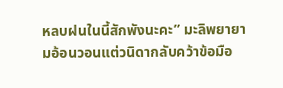หลบฝนในนี้สักพังนะคะ” มะลิพยายามอ้อนวอนแต่วนิดากลับคว้าข้อมือ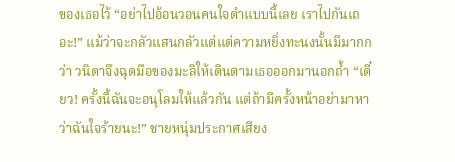ของเธอไว้ “อย่าไปอ้อนวอนคนใจดำแบบนี้เลย เราไปกันเถอะ!” แม้ว่าจะกลัวแสนกลัวแต่แต่ความหยิ่งทะนงนั้นมีมากกว่า วนิดาจึงฉุดมือของมะลิให้เดินตามเธอออกมานอกถ้ำ “เดี๋ยว! ครั้งนี้ฉันจะอนุโลมให้แล้วกัน แต่ถ้ามีครั้งหน้าอย่ามาหาว่าฉันใจร้ายนะ!” ชายหนุ่มประกาศเสียง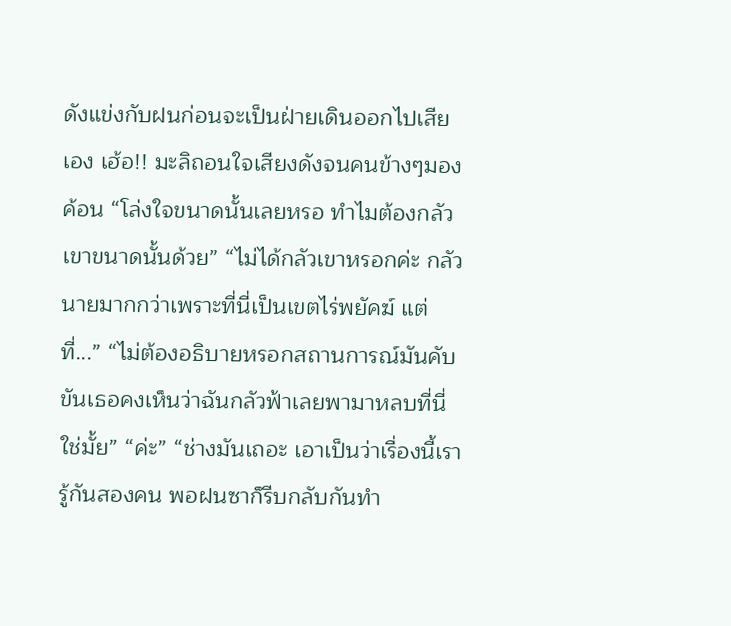ดังแข่งกับฝนก่อนจะเป็นฝ่ายเดินออกไปเสียเอง เฮ้อ!! มะลิถอนใจเสียงดังจนคนข้างๆมองค้อน “โล่งใจขนาดนั้นเลยหรอ ทำไมต้องกลัวเขาขนาดนั้นด้วย” “ไม่ได้กลัวเขาหรอกค่ะ กลัวนายมากกว่าเพราะที่นี่เป็นเขตไร่พยัคฆ์ แต่ที่...” “ไม่ต้องอธิบายหรอกสถานการณ์มันคับขันเธอคงเห็นว่าฉันกลัวฟ้าเลยพามาหลบที่นี่ใช่มั้ย” “ค่ะ” “ช่างมันเถอะ เอาเป็นว่าเรื่องนี้เรารู้กันสองคน พอฝนซาก็รีบกลับกันทำ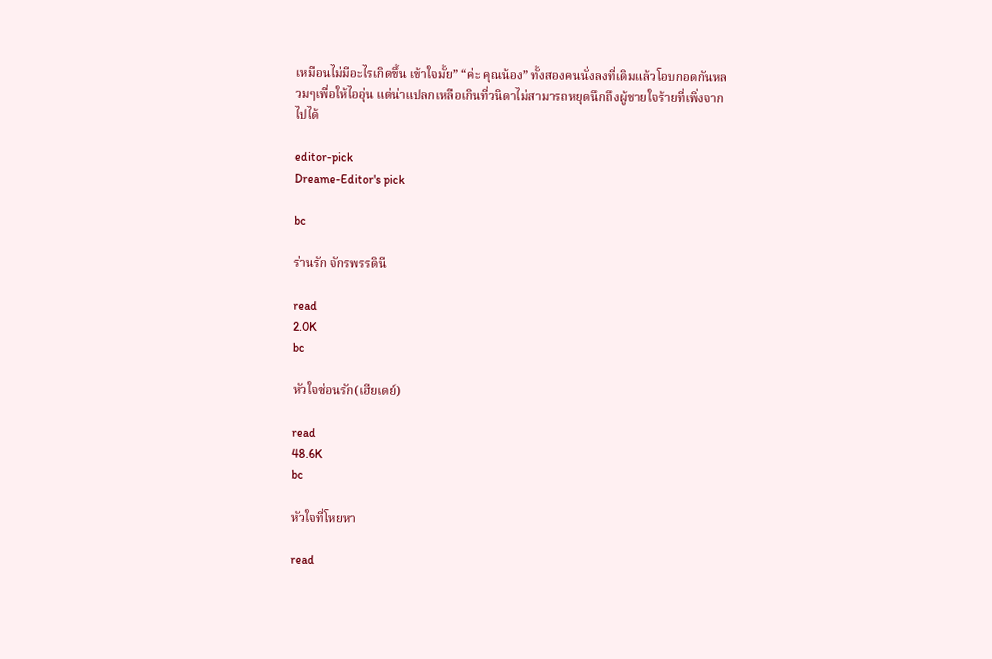เหมือนไม่มีอะไรเกิดขึ้น เข้าใจมั้ย” “ค่ะ คุณน้อง” ทั้งสองคนนั่งลงที่เดิมแล้วโอบกอดกันหลวมๆเพื่อให้ไออุ่น แต่น่าแปลกเหลือเกินที่วนิดาไม่สามารถหยุดนึกถึงผู้ชายใจร้ายที่เพิ่งจากไปได้

editor-pick
Dreame-Editor's pick

bc

ร่านรัก จักรพรรดินี

read
2.0K
bc

หัวใจซ่อนรัก(เฮียเดย์)

read
48.6K
bc

หัวใจที่โหยหา

read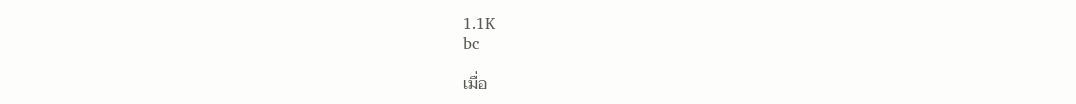1.1K
bc

เมื่อ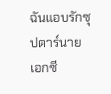ฉันแอบรักซุปตาร์นายเอกซี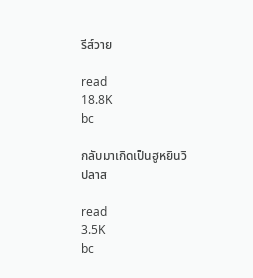รีส์วาย

read
18.8K
bc

กลับมาเกิดเป็นฮูหยินวิปลาส

read
3.5K
bc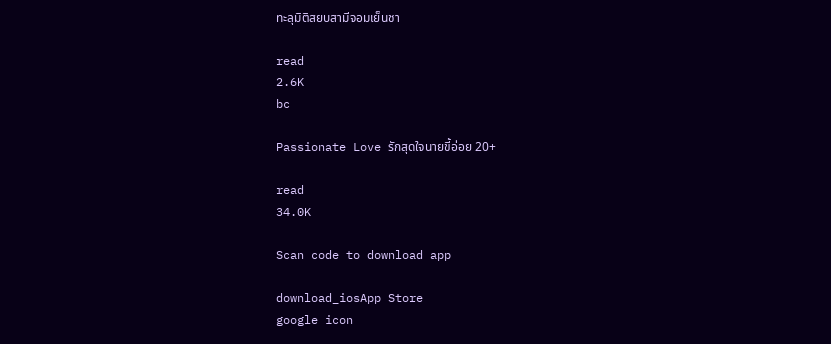ทะลุมิติสยบสามีจอมเย็นชา

read
2.6K
bc

Passionate Love รักสุดใจนายขี้อ่อย 20+

read
34.0K

Scan code to download app

download_iosApp Store
google icon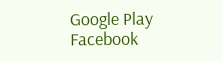Google Play
Facebook